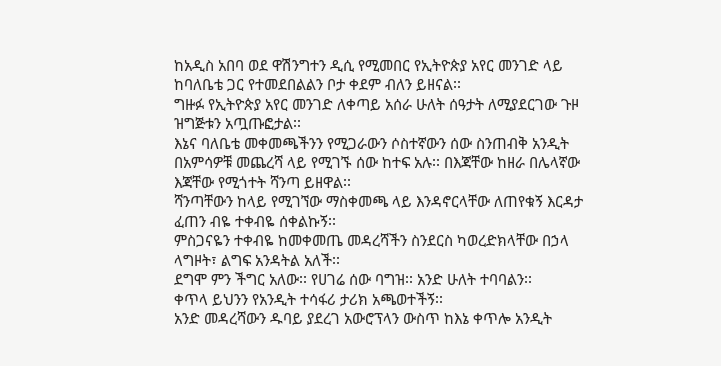ከአዲስ አበባ ወደ ዋሽንግተን ዲሲ የሚመበር የኢትዮጵያ አየር መንገድ ላይ ከባለቤቴ ጋር የተመደበልልን ቦታ ቀደም ብለን ይዘናል፡፡
ግዙፉ የኢትዮጵያ አየር መንገድ ለቀጣይ አሰራ ሁለት ሰዓታት ለሚያደርገው ጉዞ ዝግጅቱን አጧጡፎታል፡፡
እኔና ባለቤቴ መቀመጫችንን የሚጋራውን ሶስተኛውን ሰው ስንጠብቅ አንዲት በአምሳዎቹ መጨረሻ ላይ የሚገኙ ሰው ከተፍ አሉ፡፡ በእጃቸው ከዘራ በሌላኛው እጃቸው የሚጎተት ሻንጣ ይዘዋል፡፡
ሻንጣቸውን ከላይ የሚገኘው ማስቀመጫ ላይ እንዳኖርላቸው ለጠየቁኝ እርዳታ ፈጠን ብዬ ተቀብዬ ሰቀልኩኝ፡፡
ምስጋናዬን ተቀብዬ ከመቀመጤ መዳረሻችን ስንደርስ ካወረድክላቸው በኃላ ላግዞት፣ ልግፍ አንዳትል አለች፡፡
ደግሞ ምን ችግር አለው፡፡ የሀገሬ ሰው ባግዝ፡፡ አንድ ሁለት ተባባልን፡፡
ቀጥላ ይህንን የአንዲት ተሳፋሪ ታሪክ አጫወተችኝ፡፡
አንድ መዳረሻውን ዱባይ ያደረገ አውሮፕላን ውስጥ ከእኔ ቀጥሎ አንዲት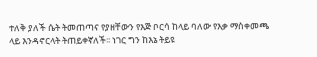ተለቅ ያለች ሴት ትመጠጣና የያዘቸውን የእጅ ቦርሳ ከላይ ባለው የእቃ ማስቀመጫ ላይ እንዳኖርላት ትጠይቀኛለች፡፡ ነገር ግን ከእኔ ትይዩ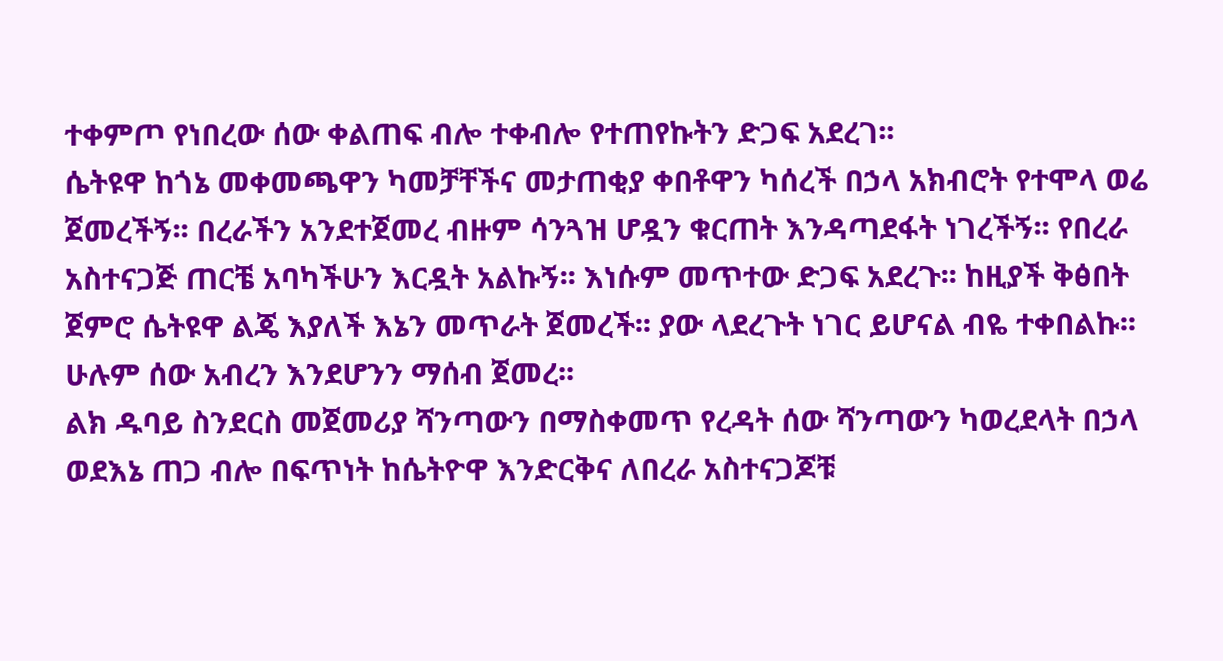ተቀምጦ የነበረው ሰው ቀልጠፍ ብሎ ተቀብሎ የተጠየኩትን ድጋፍ አደረገ፡፡
ሴትዩዋ ከጎኔ መቀመጫዋን ካመቻቸችና መታጠቂያ ቀበቶዋን ካሰረች በኃላ አክብሮት የተሞላ ወሬ ጀመረችኝ፡፡ በረራችን አንደተጀመረ ብዙም ሳንጓዝ ሆዷን ቁርጠት እንዳጣደፋት ነገረችኝ፡፡ የበረራ አስተናጋጅ ጠርቼ አባካችሁን እርዷት አልኩኝ፡፡ እነሱም መጥተው ድጋፍ አደረጉ፡፡ ከዚያች ቅፅበት ጀምሮ ሴትዩዋ ልጄ እያለች እኔን መጥራት ጀመረች፡፡ ያው ላደረጉት ነገር ይሆናል ብዬ ተቀበልኩ፡፡ ሁሉም ሰው አብረን እንደሆንን ማሰብ ጀመረ፡፡
ልክ ዱባይ ስንደርስ መጀመሪያ ሻንጣውን በማስቀመጥ የረዳት ሰው ሻንጣውን ካወረደላት በኃላ ወደእኔ ጠጋ ብሎ በፍጥነት ከሴትዮዋ እንድርቅና ለበረራ አስተናጋጆቹ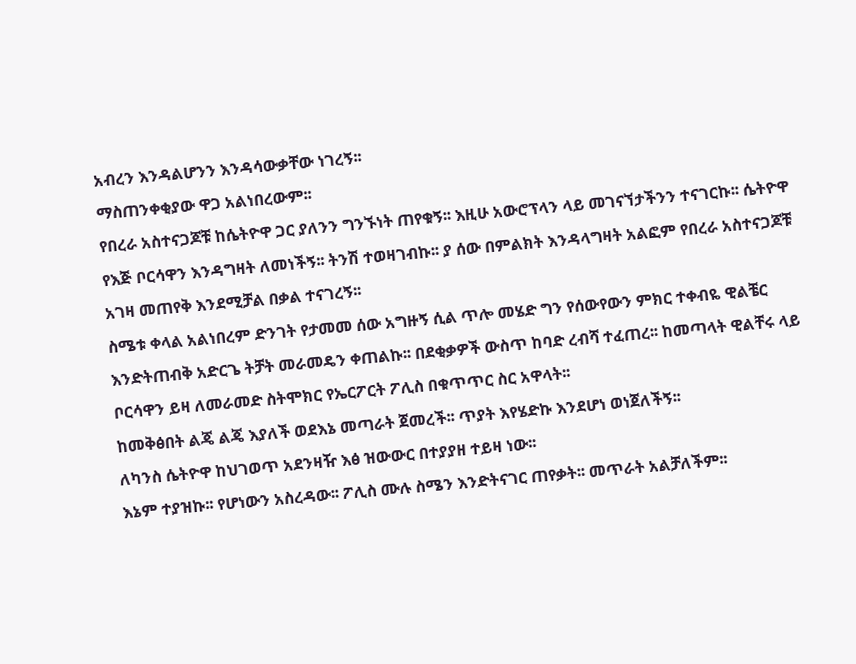አብረን እንዳልሆንን እንዳሳውቃቸው ነገረኝ፡፡
ማስጠንቀቂያው ዋጋ አልነበረውም፡፡
የበረራ አስተናጋጆቹ ከሴትዮዋ ጋር ያለንን ግንኙነት ጠየቁኝ፡፡ እዚሁ አውሮፕላን ላይ መገናኘታችንን ተናገርኩ፡፡ ሴትዮዋ የእጅ ቦርሳዋን እንዳግዛት ለመነችኝ፡፡ ትንሽ ተወዛገብኩ፡፡ ያ ሰው በምልክት እንዳላግዛት አልፎም የበረራ አስተናጋጆቹ አገዛ መጠየቅ እንደሚቻል በቃል ተናገረኝ፡፡
ስሜቱ ቀላል አልነበረም ድንገት የታመመ ሰው አግዙኝ ሲል ጥሎ መሄድ ግን የሰውየውን ምክር ተቀብዬ ዊልቼር እንድትጠብቅ አድርጌ ትቻት መራመዴን ቀጠልኩ፡፡ በደቂቃዎች ውስጥ ከባድ ረብሻ ተፈጠረ፡፡ ከመጣላት ዊልቸሩ ላይ ቦርሳዋን ይዛ ለመራመድ ስትሞክር የኤርፖርት ፖሊስ በቁጥጥር ስር አዋላት፡፡
ከመቅፅበት ልጄ ልጄ እያለች ወደእኔ መጣራት ጀመረች፡፡ ጥያት እየሄድኩ እንደሆነ ወነጀለችኝ፡፡
ለካንስ ሴትዮዋ ከህገወጥ አደንዛዥ እፅ ዝውውር በተያያዘ ተይዛ ነው፡፡
እኔም ተያዝኩ፡፡ የሆነውን አስረዳው፡፡ ፖሊስ ሙሉ ስሜን እንድትናገር ጠየቃት፡፡ መጥራት አልቻለችም፡፡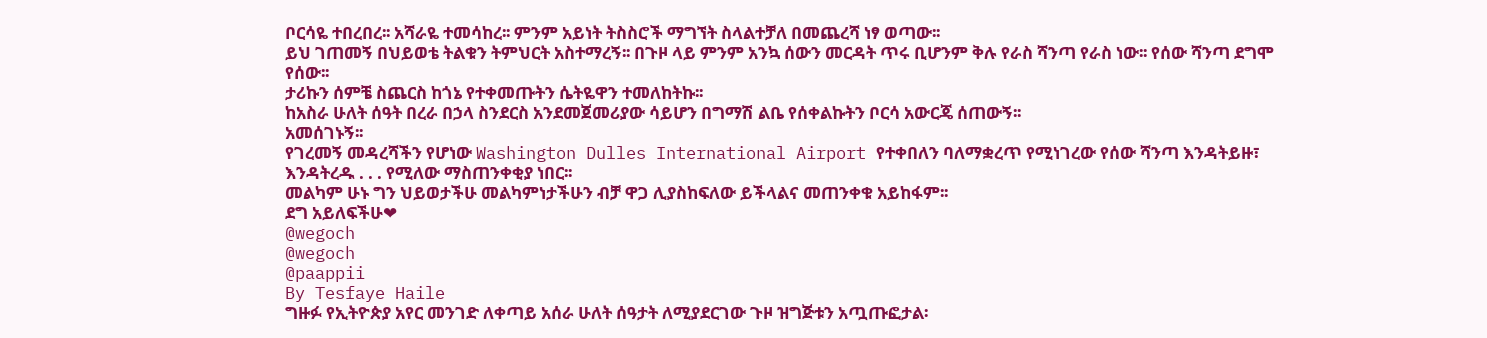ቦርሳዬ ተበረበረ፡፡ አሻራዬ ተመሳከረ፡፡ ምንም አይነት ትስስሮች ማግኘት ስላልተቻለ በመጨረሻ ነፃ ወጣው፡፡
ይህ ገጠመኝ በህይወቴ ትልቁን ትምህርት አስተማረኝ፡፡ በጉዞ ላይ ምንም አንኳ ሰውን መርዳት ጥሩ ቢሆንም ቅሉ የራስ ሻንጣ የራስ ነው፡፡ የሰው ሻንጣ ደግሞ የሰው፡፡
ታሪኩን ሰምቼ ስጨርስ ከጎኔ የተቀመጡትን ሴትዬዋን ተመለከትኩ፡፡
ከአስራ ሁለት ሰዓት በረራ በኃላ ስንደርስ አንደመጀመሪያው ሳይሆን በግማሽ ልቤ የሰቀልኩትን ቦርሳ አውርጄ ሰጠውኝ፡፡
አመሰገኑኝ፡፡
የገረመኝ መዳረሻችን የሆነው Washington Dulles International Airport የተቀበለን ባለማቋረጥ የሚነገረው የሰው ሻንጣ እንዳትይዙ፣ እንዳትረዱ . . . የሚለው ማስጠንቀቂያ ነበር፡፡
መልካም ሁኑ ግን ህይወታችሁ መልካምነታችሁን ብቻ ዋጋ ሊያስከፍለው ይችላልና መጠንቀቁ አይከፋም፡፡
ደግ አይለፍችሁ❤
@wegoch
@wegoch
@paappii
By Tesfaye Haile
ግዙፉ የኢትዮጵያ አየር መንገድ ለቀጣይ አሰራ ሁለት ሰዓታት ለሚያደርገው ጉዞ ዝግጅቱን አጧጡፎታል፡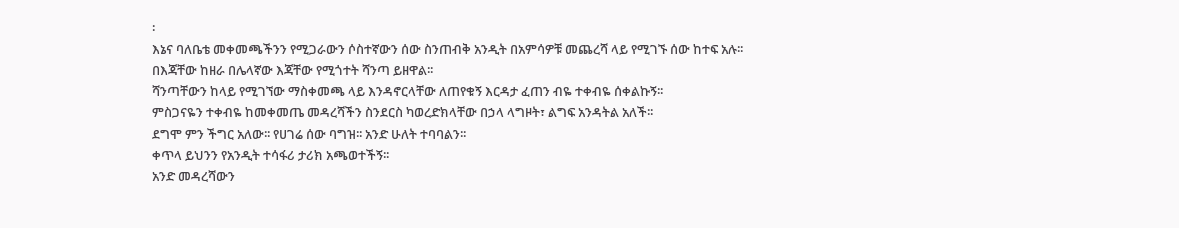፡
እኔና ባለቤቴ መቀመጫችንን የሚጋራውን ሶስተኛውን ሰው ስንጠብቅ አንዲት በአምሳዎቹ መጨረሻ ላይ የሚገኙ ሰው ከተፍ አሉ፡፡ በእጃቸው ከዘራ በሌላኛው እጃቸው የሚጎተት ሻንጣ ይዘዋል፡፡
ሻንጣቸውን ከላይ የሚገኘው ማስቀመጫ ላይ እንዳኖርላቸው ለጠየቁኝ እርዳታ ፈጠን ብዬ ተቀብዬ ሰቀልኩኝ፡፡
ምስጋናዬን ተቀብዬ ከመቀመጤ መዳረሻችን ስንደርስ ካወረድክላቸው በኃላ ላግዞት፣ ልግፍ አንዳትል አለች፡፡
ደግሞ ምን ችግር አለው፡፡ የሀገሬ ሰው ባግዝ፡፡ አንድ ሁለት ተባባልን፡፡
ቀጥላ ይህንን የአንዲት ተሳፋሪ ታሪክ አጫወተችኝ፡፡
አንድ መዳረሻውን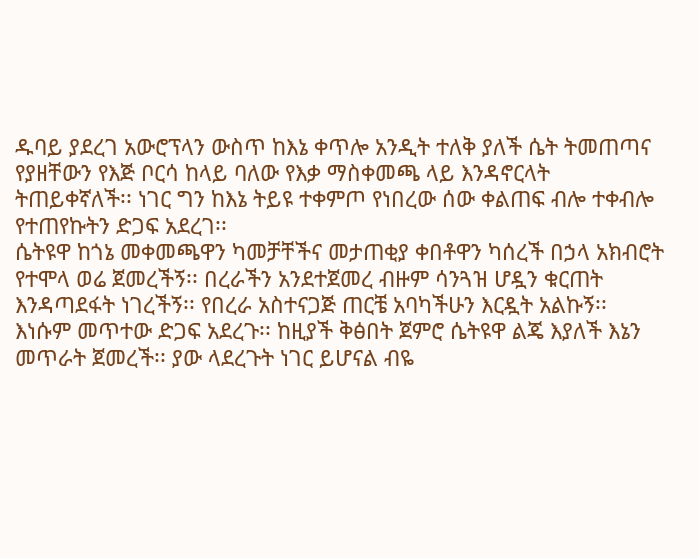ዱባይ ያደረገ አውሮፕላን ውስጥ ከእኔ ቀጥሎ አንዲት ተለቅ ያለች ሴት ትመጠጣና የያዘቸውን የእጅ ቦርሳ ከላይ ባለው የእቃ ማስቀመጫ ላይ እንዳኖርላት ትጠይቀኛለች፡፡ ነገር ግን ከእኔ ትይዩ ተቀምጦ የነበረው ሰው ቀልጠፍ ብሎ ተቀብሎ የተጠየኩትን ድጋፍ አደረገ፡፡
ሴትዩዋ ከጎኔ መቀመጫዋን ካመቻቸችና መታጠቂያ ቀበቶዋን ካሰረች በኃላ አክብሮት የተሞላ ወሬ ጀመረችኝ፡፡ በረራችን አንደተጀመረ ብዙም ሳንጓዝ ሆዷን ቁርጠት እንዳጣደፋት ነገረችኝ፡፡ የበረራ አስተናጋጅ ጠርቼ አባካችሁን እርዷት አልኩኝ፡፡ እነሱም መጥተው ድጋፍ አደረጉ፡፡ ከዚያች ቅፅበት ጀምሮ ሴትዩዋ ልጄ እያለች እኔን መጥራት ጀመረች፡፡ ያው ላደረጉት ነገር ይሆናል ብዬ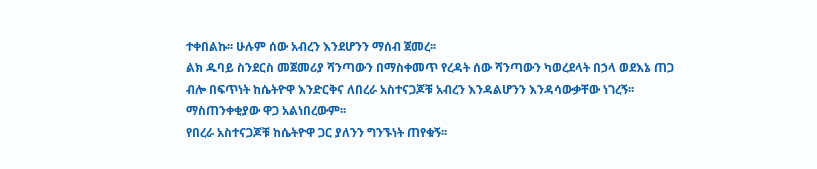ተቀበልኩ፡፡ ሁሉም ሰው አብረን እንደሆንን ማሰብ ጀመረ፡፡
ልክ ዱባይ ስንደርስ መጀመሪያ ሻንጣውን በማስቀመጥ የረዳት ሰው ሻንጣውን ካወረደላት በኃላ ወደእኔ ጠጋ ብሎ በፍጥነት ከሴትዮዋ እንድርቅና ለበረራ አስተናጋጆቹ አብረን እንዳልሆንን እንዳሳውቃቸው ነገረኝ፡፡
ማስጠንቀቂያው ዋጋ አልነበረውም፡፡
የበረራ አስተናጋጆቹ ከሴትዮዋ ጋር ያለንን ግንኙነት ጠየቁኝ፡፡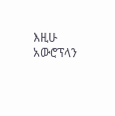እዚሁ አውሮፕላን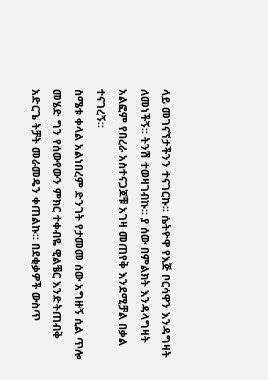ላይ መገናኘታችንን ተናገርኩ፡፡ ሴትዮዋ የእጅ ቦርሳዋን እንዳግዛት ለመነችኝ፡፡ ትንሽ ተወዛገብኩ፡፡ ያ ሰው በምልክት እንዳላግዛት አልፎም የበረራ አስተናጋጆቹ አገዛ መጠየቅ እንደሚቻል በቃል ተናገረኝ፡፡
ስሜቱ ቀላል አልነበረም ድንገት የታመመ ሰው አግዙኝ ሲል ጥሎ መሄድ ግን የሰውየውን ምክር ተቀብዬ ዊልቼር እንድትጠብቅ አድርጌ ትቻት መራመዴን ቀጠልኩ፡፡ በደቂቃዎች ውስጥ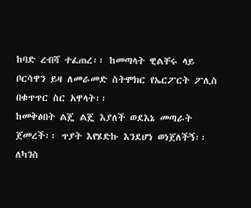ከባድ ረብሻ ተፈጠረ፡፡ ከመጣላት ዊልቸሩ ላይ ቦርሳዋን ይዛ ለመራመድ ስትሞክር የኤርፖርት ፖሊስ በቁጥጥር ስር አዋላት፡፡
ከመቅፅበት ልጄ ልጄ እያለች ወደእኔ መጣራት ጀመረች፡፡ ጥያት እየሄድኩ እንደሆነ ወነጀለችኝ፡፡
ለካንስ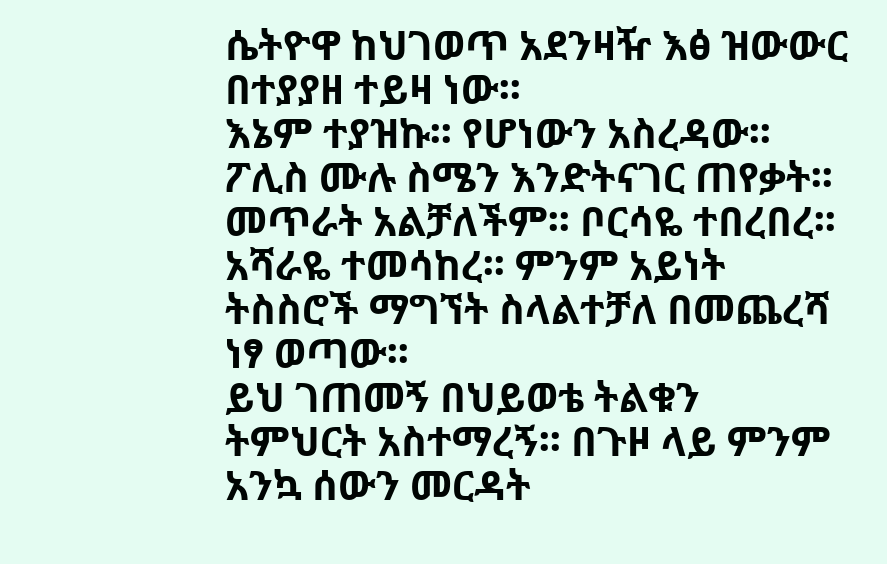ሴትዮዋ ከህገወጥ አደንዛዥ እፅ ዝውውር በተያያዘ ተይዛ ነው፡፡
እኔም ተያዝኩ፡፡ የሆነውን አስረዳው፡፡ ፖሊስ ሙሉ ስሜን እንድትናገር ጠየቃት፡፡ መጥራት አልቻለችም፡፡ ቦርሳዬ ተበረበረ፡፡ አሻራዬ ተመሳከረ፡፡ ምንም አይነት ትስስሮች ማግኘት ስላልተቻለ በመጨረሻ ነፃ ወጣው፡፡
ይህ ገጠመኝ በህይወቴ ትልቁን ትምህርት አስተማረኝ፡፡ በጉዞ ላይ ምንም አንኳ ሰውን መርዳት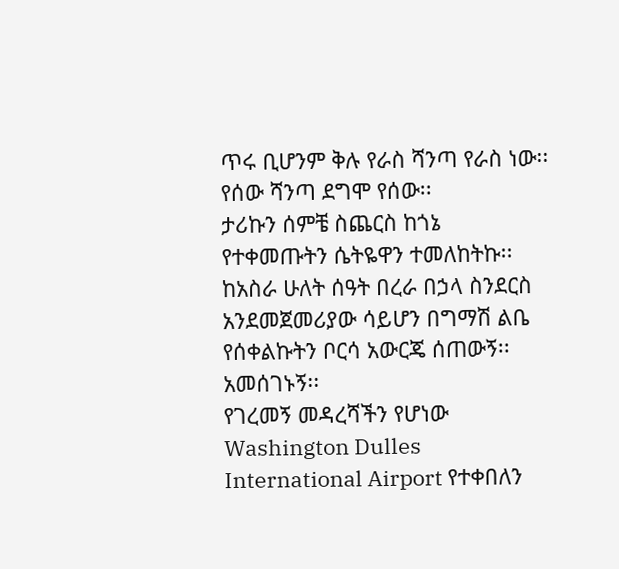ጥሩ ቢሆንም ቅሉ የራስ ሻንጣ የራስ ነው፡፡ የሰው ሻንጣ ደግሞ የሰው፡፡
ታሪኩን ሰምቼ ስጨርስ ከጎኔ የተቀመጡትን ሴትዬዋን ተመለከትኩ፡፡
ከአስራ ሁለት ሰዓት በረራ በኃላ ስንደርስ አንደመጀመሪያው ሳይሆን በግማሽ ልቤ የሰቀልኩትን ቦርሳ አውርጄ ሰጠውኝ፡፡
አመሰገኑኝ፡፡
የገረመኝ መዳረሻችን የሆነው Washington Dulles International Airport የተቀበለን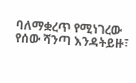ባለማቋረጥ የሚነገረው የሰው ሻንጣ እንዳትይዙ፣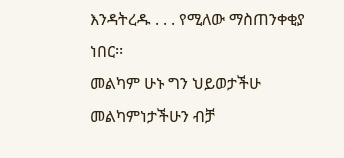እንዳትረዱ . . . የሚለው ማስጠንቀቂያ ነበር፡፡
መልካም ሁኑ ግን ህይወታችሁ መልካምነታችሁን ብቻ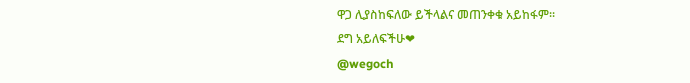ዋጋ ሊያስከፍለው ይችላልና መጠንቀቁ አይከፋም፡፡
ደግ አይለፍችሁ❤
@wegoch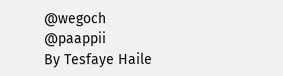@wegoch
@paappii
By Tesfaye Haile